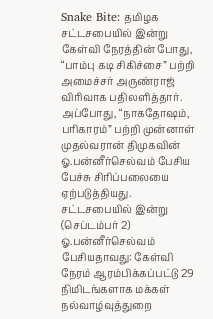Snake Bite: தமிழக சட்டசபையில் இன்று கேள்வி நேரத்தின் போது, “பாம்பு கடி சிகிச்சை” பற்றி அமைச்சர் அருண்ராஜ் விரிவாக பதிலளித்தார். அப்போது, “நாகதோஷம், பரிகாரம்” பற்றி முன்னாள் முதல்வரான் திமுகவின் ஓ.பன்னீர்செல்வம் பேசிய பேச்சு சிரிப்பலையை ஏற்படுத்தியது.
சட்டசபையில் இன்று (செப்டம்பர் 2) ஓ.பன்னீர்செல்வம் பேசியதாவது: கேள்வி நேரம் ஆரம்பிக்கப்பட்டு 29 நிமிடங்களாக மக்கள் நல்வாழ்வுத்துறை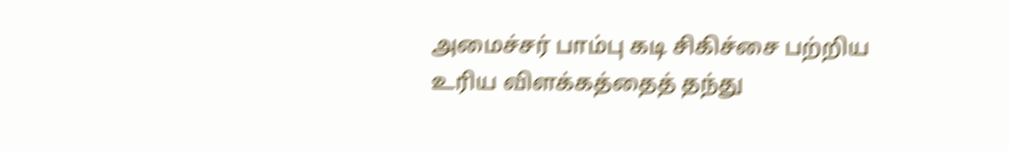அமைச்சர் பாம்பு கடி சிகிச்சை பற்றிய உரிய விளக்கத்தைத் தந்து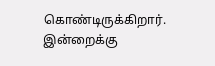கொண்டிருக்கிறார்.
இன்றைக்கு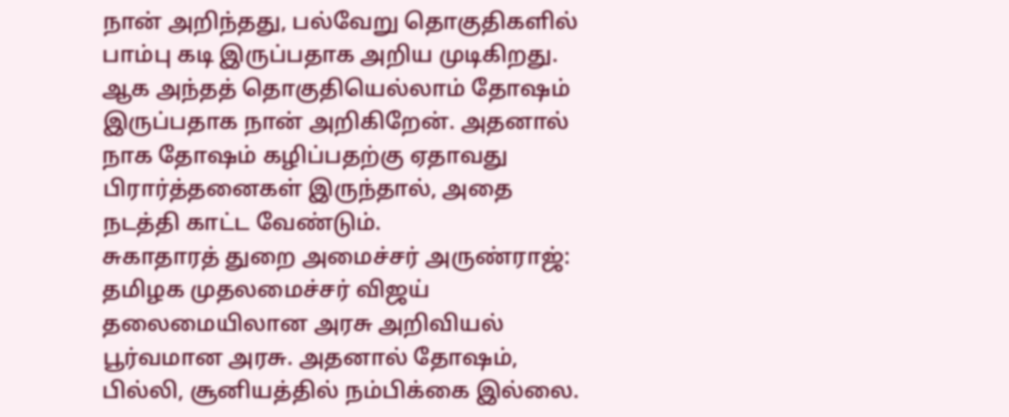நான் அறிந்தது, பல்வேறு தொகுதிகளில் பாம்பு கடி இருப்பதாக அறிய முடிகிறது. ஆக அந்தத் தொகுதியெல்லாம் தோஷம் இருப்பதாக நான் அறிகிறேன். அதனால் நாக தோஷம் கழிப்பதற்கு ஏதாவது பிரார்த்தனைகள் இருந்தால், அதை நடத்தி காட்ட வேண்டும்.
சுகாதாரத் துறை அமைச்சர் அருண்ராஜ்: தமிழக முதலமைச்சர் விஜய் தலைமையிலான அரசு அறிவியல் பூர்வமான அரசு. அதனால் தோஷம், பில்லி, சூனியத்தில் நம்பிக்கை இல்லை.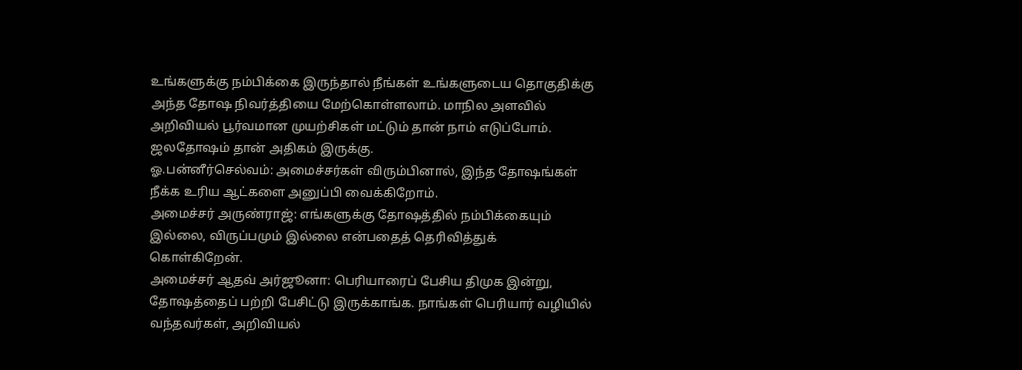உங்களுக்கு நம்பிக்கை இருந்தால் நீங்கள் உங்களுடைய தொகுதிக்கு அந்த தோஷ நிவர்த்தியை மேற்கொள்ளலாம். மாநில அளவில் அறிவியல் பூர்வமான முயற்சிகள் மட்டும் தான் நாம் எடுப்போம். ஜலதோஷம் தான் அதிகம் இருக்கு.
ஓ.பன்னீர்செல்வம்: அமைச்சர்கள் விரும்பினால், இந்த தோஷங்கள் நீக்க உரிய ஆட்களை அனுப்பி வைக்கிறோம்.
அமைச்சர் அருண்ராஜ்: எங்களுக்கு தோஷத்தில் நம்பிக்கையும் இல்லை, விருப்பமும் இல்லை என்பதைத் தெரிவித்துக் கொள்கிறேன்.
அமைச்சர் ஆதவ் அர்ஜூனா: பெரியாரைப் பேசிய திமுக இன்று, தோஷத்தைப் பற்றி பேசிட்டு இருக்காங்க. நாங்கள் பெரியார் வழியில் வந்தவர்கள், அறிவியல்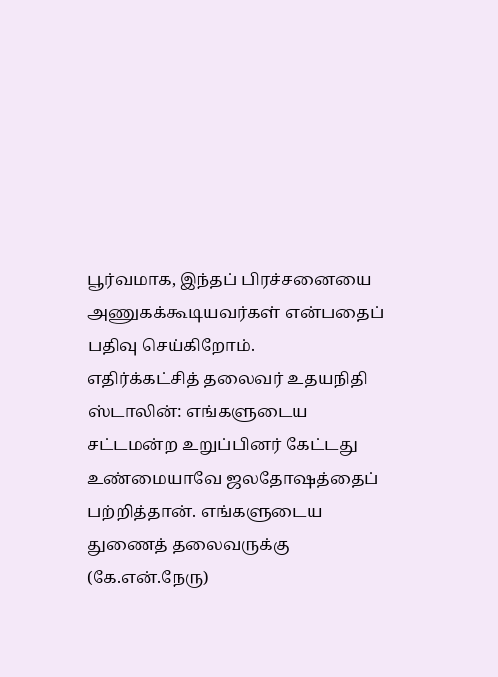பூர்வமாக, இந்தப் பிரச்சனையை அணுகக்கூடியவர்கள் என்பதைப் பதிவு செய்கிறோம்.
எதிர்க்கட்சித் தலைவர் உதயநிதி ஸ்டாலின்: எங்களுடைய சட்டமன்ற உறுப்பினர் கேட்டது உண்மையாவே ஜலதோஷத்தைப் பற்றித்தான். எங்களுடைய துணைத் தலைவருக்கு (கே.என்.நேரு)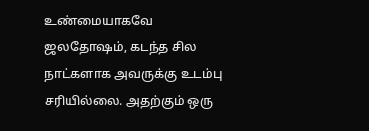உண்மையாகவே ஜலதோஷம், கடந்த சில நாட்களாக அவருக்கு உடம்பு சரியில்லை. அதற்கும் ஒரு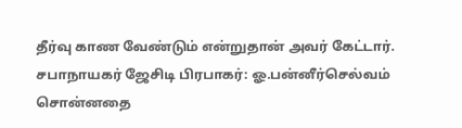தீர்வு காண வேண்டும் என்றுதான் அவர் கேட்டார்.
சபாநாயகர் ஜேசிடி பிரபாகர்: ஓ.பன்னீர்செல்வம் சொன்னதை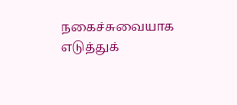நகைச்சுவையாக எடுத்துக்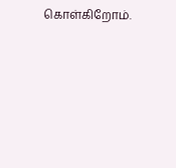கொள்கிறோம்.